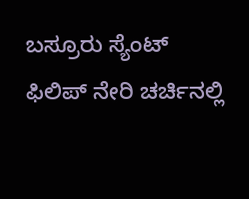ಬಸ್ರೂರು ಸ್ಯೆಂಟ್ ಫಿಲಿಪ್ ನೇರಿ ಚರ್ಚಿನಲ್ಲಿ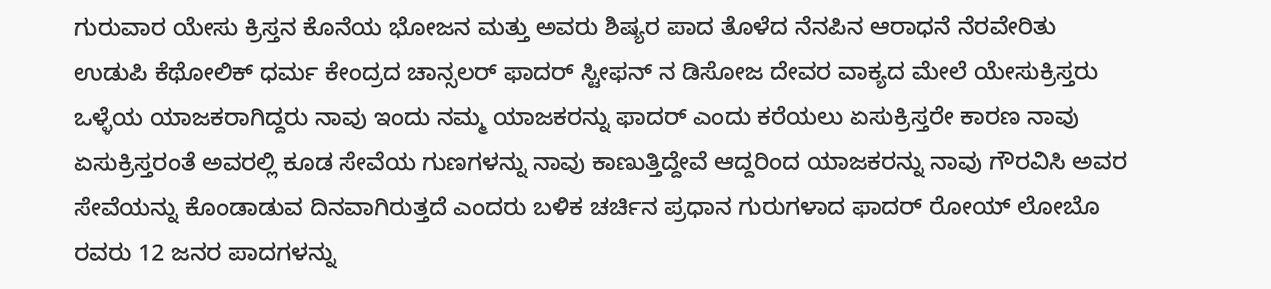ಗುರುವಾರ ಯೇಸು ಕ್ರಿಸ್ತನ ಕೊನೆಯ ಭೋಜನ ಮತ್ತು ಅವರು ಶಿಷ್ಯರ ಪಾದ ತೊಳೆದ ನೆನಪಿನ ಆರಾಧನೆ ನೆರವೇರಿತು ಉಡುಪಿ ಕೆಥೋಲಿಕ್ ಧರ್ಮ ಕೇಂದ್ರದ ಚಾನ್ಸಲರ್ ಫಾದರ್ ಸ್ಟೀಫನ್ ನ ಡಿಸೋಜ ದೇವರ ವಾಕ್ಯದ ಮೇಲೆ ಯೇಸುಕ್ರಿಸ್ತರು ಒಳ್ಳೆಯ ಯಾಜಕರಾಗಿದ್ದರು ನಾವು ಇಂದು ನಮ್ಮ ಯಾಜಕರನ್ನು ಫಾದರ್ ಎಂದು ಕರೆಯಲು ಏಸುಕ್ರಿಸ್ತರೇ ಕಾರಣ ನಾವು ಏಸುಕ್ರಿಸ್ತರಂತೆ ಅವರಲ್ಲಿ ಕೂಡ ಸೇವೆಯ ಗುಣಗಳನ್ನು ನಾವು ಕಾಣುತ್ತಿದ್ದೇವೆ ಆದ್ದರಿಂದ ಯಾಜಕರನ್ನು ನಾವು ಗೌರವಿಸಿ ಅವರ ಸೇವೆಯನ್ನು ಕೊಂಡಾಡುವ ದಿನವಾಗಿರುತ್ತದೆ ಎಂದರು ಬಳಿಕ ಚರ್ಚಿನ ಪ್ರಧಾನ ಗುರುಗಳಾದ ಫಾದರ್ ರೋಯ್ ಲೋಬೊ ರವರು 12 ಜನರ ಪಾದಗಳನ್ನು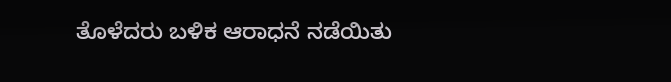ತೊಳೆದರು ಬಳಿಕ ಆರಾಧನೆ ನಡೆಯಿತು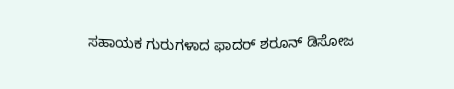ಸಹಾಯಕ ಗುರುಗಳಾದ ಫಾದರ್ ಶರೂನ್ ಡಿಸೋಜ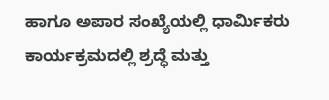ಹಾಗೂ ಅಪಾರ ಸಂಖ್ಯೆಯಲ್ಲಿ ಧಾರ್ಮಿಕರು ಕಾರ್ಯಕ್ರಮದಲ್ಲಿ ಶ್ರದ್ಧೆ ಮತ್ತು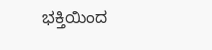ಭಕ್ತಿಯಿಂದ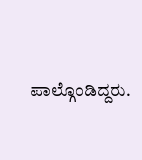ಪಾಲ್ಗೊಂಡಿದ್ದರು.